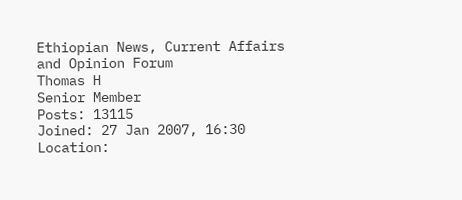Ethiopian News, Current Affairs and Opinion Forum
Thomas H
Senior Member
Posts: 13115
Joined: 27 Jan 2007, 16:30
Location: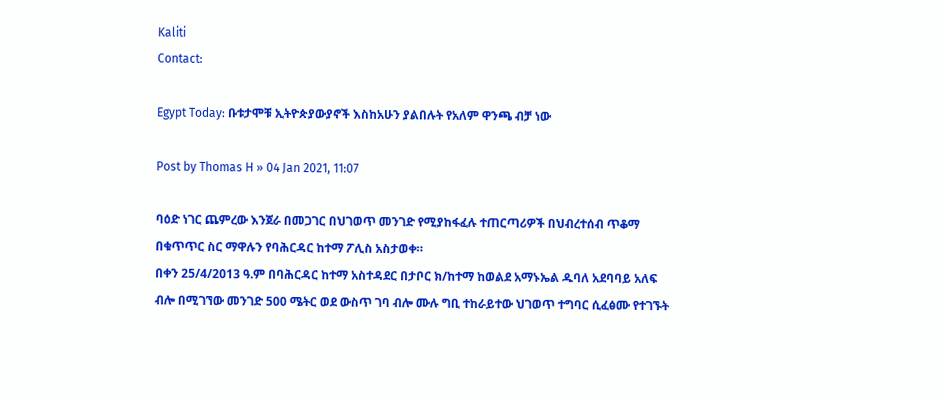Kaliti
Contact:

Egypt Today: ቡቱታሞቹ ኢትዮጵያውያኖች እስከአሁን ያልበሉት የአለም ዋንጫ ብቻ ነው

Post by Thomas H » 04 Jan 2021, 11:07

ባዕድ ነገር ጨምረው እንጀራ በመጋገር በህገወጥ መንገድ የሚያከፋፈሉ ተጠርጣሪዎች በህብረተሰብ ጥቆማ በቁጥጥር ስር ማዋሉን የባሕርዳር ከተማ ፖሊስ አስታወቀ።
በቀን 25/4/2013 ዓ.ም በባሕርዳር ከተማ አስተዳደር በታቦር ክ/ከተማ ከወልደ አማኑኤል ዱባለ አደባባይ አለፍ ብሎ በሚገኘው መንገድ 500 ሜትር ወደ ውስጥ ገባ ብሎ ሙሉ ግቢ ተከራይተው ህገወጥ ተግባር ሲፈፅሙ የተገኙት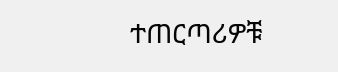ተጠርጣሪዎቹ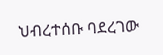ህብረተሰቡ ባደረገው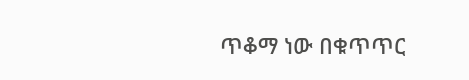ጥቆማ ነው በቁጥጥር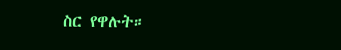ስር የዋሉት።